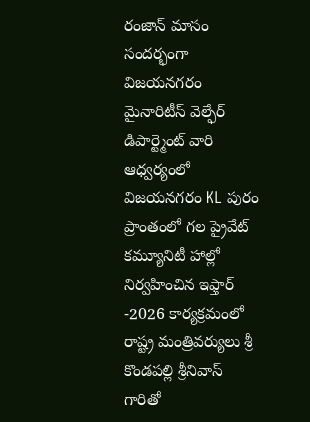రంజాన్ మాసం సందర్భంగా విజయనగరం మైనారిటీస్ వెల్ఫేర్ డిపార్ట్మెంట్ వారి ఆధ్వర్యంలో విజయనగరం KL పురం ప్రాంతంలో గల ప్రైవేట్ కమ్యూనిటీ హాల్లో నిర్వహించిన ఇఫ్తార్ -2026 కార్యక్రమంలో రాష్ట్ర మంత్రివర్యులు శ్రీ కొండపల్లి శ్రీనివాస్ గారితో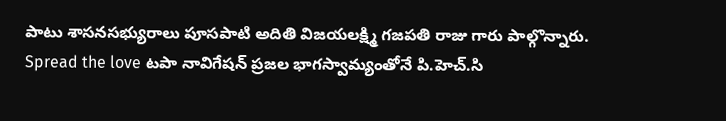పాటు శాసనసభ్యురాలు పూసపాటి అదితి విజయలక్ష్మి గజపతి రాజు గారు పాల్గొన్నారు. Spread the love టపా నావిగేషన్ ప్రజల భాగస్వామ్యంతోనే పి.హెచ్.సి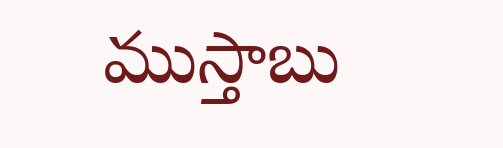ముస్తాబు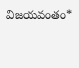విజయవంతం*